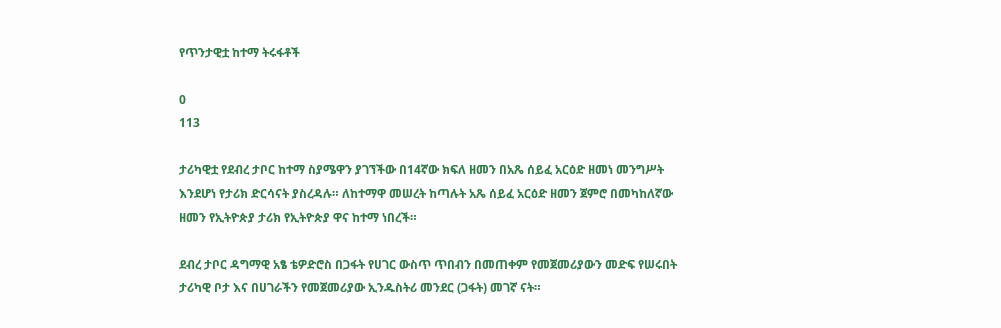የጥንታዊቷ ከተማ ትሩፋቶች

0
113

ታሪካዊቷ የደብረ ታቦር ከተማ ስያሜዋን ያገኘችው በ14ኛው ክፍለ ዘመን በአጼ ሰይፈ አርዕድ ዘመነ መንግሥት እንደሆነ የታሪክ ድርሳናት ያስረዳሉ። ለከተማዋ መሠረት ከጣሉት አጼ ሰይፈ አርዕድ ዘመን ጀምሮ በመካከለኛው ዘመን የኢትዮጵያ ታሪክ የኢትዮጵያ ዋና ከተማ ነበረች።

ደብረ ታቦር ዳግማዊ አፄ ቴዎድሮስ በጋፋት የሀገር ውስጥ ጥበብን በመጠቀም የመጀመሪያውን መድፍ የሠሩበት ታሪካዊ ቦታ እና በሀገራችን የመጀመሪያው ኢንዱስትሪ መንደር (ጋፋት) መገኛ ናት።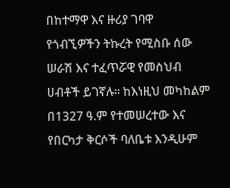በከተማዋ እና ዙሪያ ገባዋ የጎብኚዎችን ትኩረት የሚስቡ ሰው ሠራሽ እና ተፈጥሯዊ የመስህብ ሀብቶች ይገኛሉ። ከእነዚህ መካከልም በ1327 ዓ.ም የተመሠረተው እና የበርካታ ቅርሶች ባለቤቱ እንዲሁም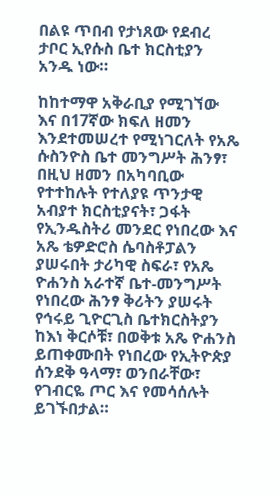በልዩ ጥበብ የታነጸው የደብረ ታቦር ኢየሱስ ቤተ ክርስቲያን አንዱ ነው።

ከከተማዋ አቅራቢያ የሚገኘው እና በ17ኛው ክፍለ ዘመን እንደተመሠረተ የሚነገርለት የአጼ ሱስንዮስ ቤተ መንግሥት ሕንፃ፣ በዚህ ዘመን በአካባቢው የተተከሉት የተለያዩ ጥንታዊ አብያተ ክርስቲያናት፣ ጋፋት የኢንዱስትሪ መንደር የነበረው እና አጼ ቴዎድሮስ ሴባስቶፓልን ያሠሩበት ታሪካዊ ስፍራ፣ የአጼ ዮሐንስ አራተኛ ቤተ-መንግሥት የነበረው ሕንፃ ቅሪትን ያሠሩት የኅሩይ ጊዮርጊስ ቤተክርስትያን ከእነ ቅርሶቹ፣ በወቅቱ አጼ ዮሐንስ ይጠቀሙበት የነበረው የኢትዮጵያ ሰንደቅ ዓላማ፣ ወንበራቸው፣ የገብርዬ ጦር እና የመሳሰሉት ይገኙበታል።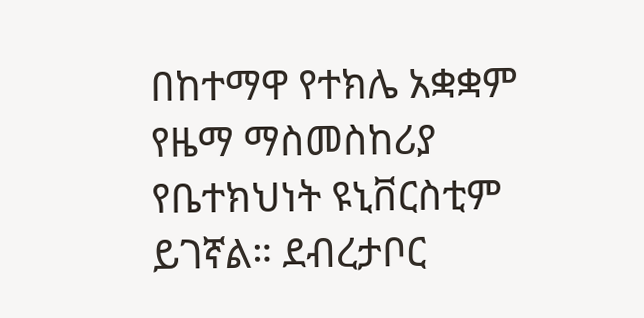በከተማዋ የተክሌ አቋቋም የዜማ ማስመስከሪያ የቤተክህነት ዩኒቨርስቲም ይገኛል። ደብረታቦር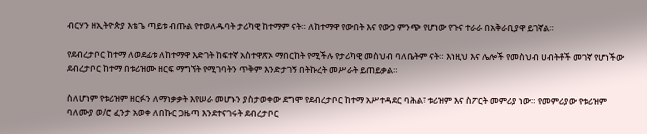ብርሃን ዘኢትዮጵያ እቴጌ ጣይቱ ብጡል የተወለዱባት ታሪካዊ ከተማም ናት። ለከተማዋ የውበት እና የውኃ ምንጭ የሆነው የጉና ተራራ በአቅራቢያዋ ይገኛል።

የደብረታቦር ከተማ ለወደፊቱ ለከተማዋ እድገት ከፍተኛ አስተዋጽኦ ማበርከት የሚችሉ የታሪካዊ መስህብ ባለቤትም ናት። እነዚህ እና ሌሎች የመስህብ ሀብትቶች መገኛ የሆነችው ደብረታቦር ከተማ በቱሪዝሙ ዘርፍ ማግኘት የሚገባትን ጥቅም እንድታገኝ በትኩረት መሥራት ይጠይቃል።

ስለሆነም የቱሪዝም ዘርፉን ለማነቃቃት እየሠራ መሆኑን ያስታወቀው ደግሞ የደብረታቦር ከተማ አሥተዳደር ባሕል፣ ቱሪዝም እና ስፖርት መምሪያ ነው። የመምሪያው የቱሪዝም ባለሙያ ወ/ሮ ፈንታ አወቀ ለበኩር ጋዜጣ እንደተናገሩት ደብረታቦር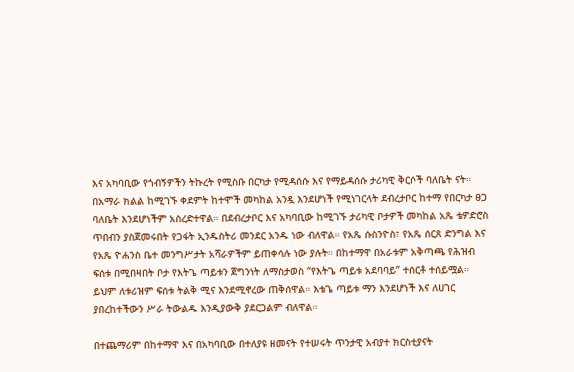እና አካባቢው የጎብኝዎችን ትኩረት የሚስቡ በርካታ የሚዳሰሱ እና የማይዳሰሱ ታሪካዊ ቅርሶች ባለቤት ናት። በአማራ ክልል ከሚገኙ ቀደምት ከተሞች መካከል አንዷ እንደሆነች የሚነገርላት ደብረታቦር ከተማ የበርካታ ፀጋ ባለቤት እንደሆነችም አስረድተዋል። በደብረታቦር እና አካባቢው ከሚገኙ ታሪካዊ ቦታዎች መካከል አጼ ቴዎድሮስ ጥበብን ያስጀመሩበት የጋፋት ኢንዱስትሪ መንደር አንዱ ነው ብለዋል። የአጼ ሱስንዮስ፣ የአጼ ሰርጸ ድንግል እና የአጼ ዮሐንስ ቤተ መንግሥታት አሻራዎችም ይጠቀሳሉ ነው ያሉት። በከተማዋ በአራቱም አቅጣጫ የሕዝብ ፍሰቱ በሚበዛበት ቦታ የእትጌ ጣይቱን ጀግንነት ለማስታወስ “የእትጌ ጣይቱ አደባባይ” ተሰርቶ ተሰይሟል። ይህም ለቱሪዝም ፍሰቱ ትልቅ ሚና እንደሚኖረው ጠቅሰዋል። እቴጌ ጣይቱ ማን እንደሆነች እና ለሀገር ያበረከተችውን ሥራ ትውልዱ እንዲያውቅ ያደርጋልም ብለዋል።

በተጨማሪም በከተማዋ እና በአካባቢው በተለያዩ ዘመናት የተሠሩት ጥንታዊ አብያተ ክርስቲያናት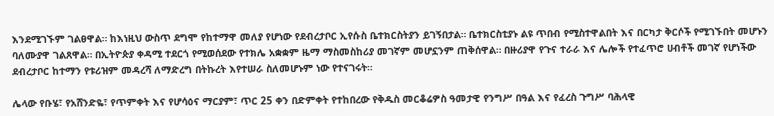እንደሚገኙም ገልፀዋል። ከእነዚህ ውስጥ ደግሞ የከተማዋ መለያ የሆነው የደብረታቦር ኢየሱስ ቤተክርስትያን ይገኝበታል። ቤተክርስቲያኑ ልዩ ጥበብ የሚስተዋልበት እና በርካታ ቅርሶች የሚገኙበት መሆኑን ባለሙያዋ ገልጸዋል። በኢትዮጵያ ቀዳሚ ተደርጎ የሚወሰደው የተክሌ አቋቋም ዜማ ማስመስከሪያ መገኛም መሆኗንም ጠቅሰዋል። በዙሪያዋ የጉና ተራራ እና ሌሎች የተፈጥሮ ሀብቶች መገኛ የሆነችው ደብረታቦር ከተማን የቱሪዝም መዳረሻ ለማድረግ በትኩረት እየተሠራ ስለመሆኑም ነው የተናገሩት።

ሌላው የቡሄ፣ የአሸንድዬ፣ የጥምቀት እና የሆሳዕና ማርያም፣ ጥር 25 ቀን በድምቀት የተከበረው የቅዱስ መርቆሬዎስ ዓመታዊ የንግሥ በዓል እና የፈረስ ጉግሥ ባሕላዊ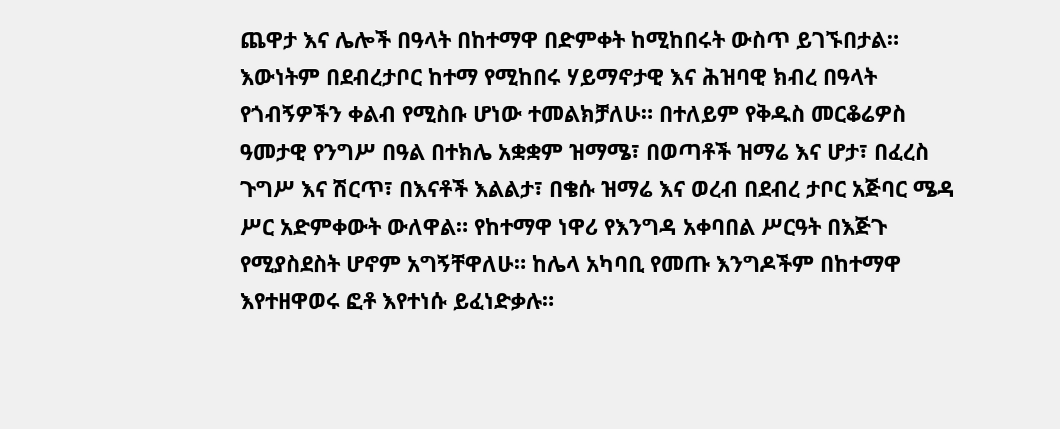ጨዋታ እና ሌሎች በዓላት በከተማዋ በድምቀት ከሚከበሩት ውስጥ ይገኙበታል። እውነትም በደብረታቦር ከተማ የሚከበሩ ሃይማኖታዊ እና ሕዝባዊ ክብረ በዓላት የጎብኝዎችን ቀልብ የሚስቡ ሆነው ተመልክቻለሁ። በተለይም የቅዱስ መርቆሬዎስ ዓመታዊ የንግሥ በዓል በተክሌ አቋቋም ዝማሜ፣ በወጣቶች ዝማሬ እና ሆታ፣ በፈረስ ጉግሥ እና ሽርጥ፣ በእናቶች እልልታ፣ በቄሱ ዝማሬ እና ወረብ በደብረ ታቦር አጅባር ሜዳ ሥር አድምቀውት ውለዋል። የከተማዋ ነዋሪ የእንግዳ አቀባበል ሥርዓት በእጅጉ የሚያስደስት ሆኖም አግኝቸዋለሁ። ከሌላ አካባቢ የመጡ እንግዶችም በከተማዋ እየተዘዋወሩ ፎቶ እየተነሱ ይፈነድቃሉ።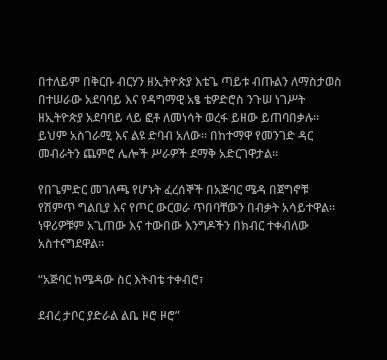በተለይም በቅርቡ ብርሃን ዘኢትዮጵያ እቴጌ ጣይቱ ብጡልን ለማስታወስ በተሠራው አደባባይ እና የዳግማዊ አፄ ቴዎድሮስ ንጉሠ ነገሥት ዘኢትዮጵያ አደባባይ ላይ ፎቶ ለመነሳት ወረፋ ይዘው ይጠባበቃሉ። ይህም አስገራሚ እና ልዩ ድባብ አለው። በከተማዋ የመንገድ ዳር መብራትን ጨምሮ ሌሎች ሥራዎች ደማቅ አድርገዋታል።

የበጌምድር መገለጫ የሆኑት ፈረሰኞች በአጅባር ሜዳ በጀግኖቹ  የሽምጥ ግልቢያ እና የጦር ውርወራ ጥበባቸውን በብቃት አሳይተዋል። ነዋሪዎቹም አጊጠው እና ተውበው እንግዶችን በክብር ተቀብለው አስተናግደዋል።

“አጅባር ከሜዳው ስር እትብቴ ተቀብሮ፣

ደብረ ታቦር ያድራል ልቤ ዞሮ ዞሮ”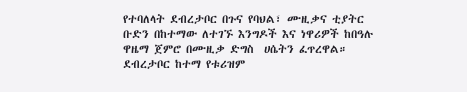የተባለላት ደብረታቦር በጉና የባህል፣ ሙዚቃና ቲያትር ቡድን በከተማው ለተገኙ እንግዶች እና ነዋሪዎች ከበዓሉ ዋዜማ ጀምሮ በሙዚቃ ድግስ  ሀሴትን ፈጥረዋል። ደብረታቦር ከተማ የቱሪዝም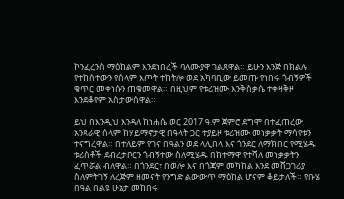ኮንፈረንስ ማዕከልም እንደነበረች ባለሙያዋ ገልጸዋል። ይሁን እንጅ በክልሉ የተከሰተውን የሰላም እጦት ተከትሎ ወደ አካባቢው ይመጡ የነበሩ ጎብኝዎች ቁጥር መቀነሱን ጠቁመዋል። በዚህም የቱሪዝሙ እንቅስቃሴ ተቀዛቅዞ እንደቆየም አስታውሰዋል።

ይህ በእንዲህ እንዳለ ከነሐሴ ወር 2017 ዓ.ም ጀምሮ ደግሞ በተፈጠረው አንጻራዊ ሰላም ከሃይማኖታዊ በዓላት ጋር ተያይዞ ቱሪዝሙ መነቃቃት ማሳየቱን ተናግረዋል። በተለይም የገና በዓልን ወደ ላሊበላ እና ጎንደር ለማክበር የሚሄዱ ቱሪስቶች ደብረታቦርን ጎብኝተው ስለሚሄዱ በከተማዋ የተሻለ መነቃቃትን ፈጥሯል ብለዋል። በጎንደር፣ በወሎ እና በጎጃም መካከል እንደ መሸጋገሪያ ስለምትገኝ ለረጅም ዘመናት የንግድ ልውውጥ ማዕከል ሆናም ቆይታለች። የቡሄ በዓል በልዩ ሁኔታ መከበሩ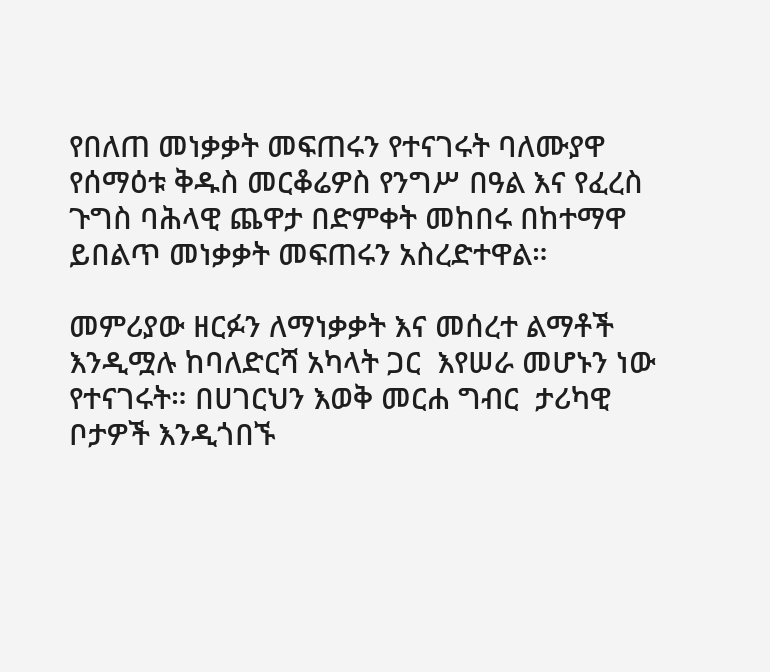የበለጠ መነቃቃት መፍጠሩን የተናገሩት ባለሙያዋ የሰማዕቱ ቅዱስ መርቆሬዎስ የንግሥ በዓል እና የፈረስ ጉግስ ባሕላዊ ጨዋታ በድምቀት መከበሩ በከተማዋ ይበልጥ መነቃቃት መፍጠሩን አስረድተዋል።

መምሪያው ዘርፉን ለማነቃቃት እና መሰረተ ልማቶች እንዲሟሉ ከባለድርሻ አካላት ጋር  እየሠራ መሆኑን ነው የተናገሩት። በሀገርህን እወቅ መርሐ ግብር  ታሪካዊ ቦታዎች እንዲጎበኙ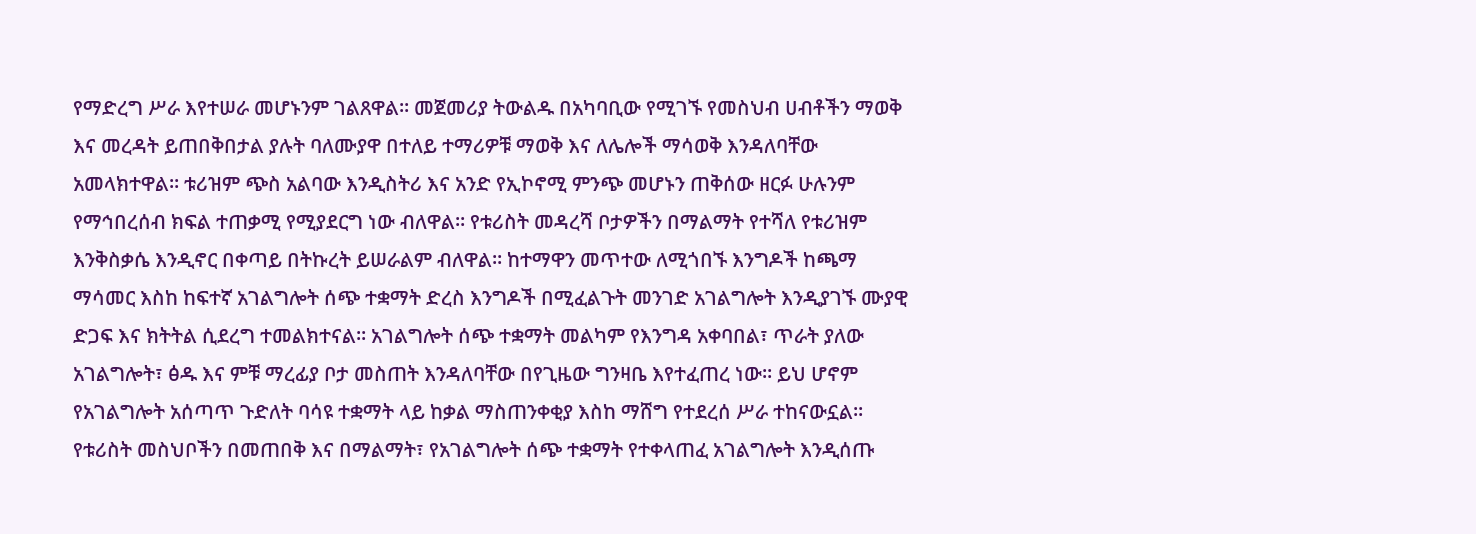የማድረግ ሥራ እየተሠራ መሆኑንም ገልጸዋል። መጀመሪያ ትውልዱ በአካባቢው የሚገኙ የመስህብ ሀብቶችን ማወቅ እና መረዳት ይጠበቅበታል ያሉት ባለሙያዋ በተለይ ተማሪዎቹ ማወቅ እና ለሌሎች ማሳወቅ እንዳለባቸው አመላክተዋል። ቱሪዝም ጭስ አልባው እንዲስትሪ እና አንድ የኢኮኖሚ ምንጭ መሆኑን ጠቅሰው ዘርፉ ሁሉንም የማኅበረሰብ ክፍል ተጠቃሚ የሚያደርግ ነው ብለዋል። የቱሪስት መዳረሻ ቦታዎችን በማልማት የተሻለ የቱሪዝም እንቅስቃሴ እንዲኖር በቀጣይ በትኩረት ይሠራልም ብለዋል። ከተማዋን መጥተው ለሚጎበኙ እንግዶች ከጫማ ማሳመር እስከ ከፍተኛ አገልግሎት ሰጭ ተቋማት ድረስ እንግዶች በሚፈልጉት መንገድ አገልግሎት እንዲያገኙ ሙያዊ ድጋፍ እና ክትትል ሲደረግ ተመልክተናል። አገልግሎት ሰጭ ተቋማት መልካም የእንግዳ አቀባበል፣ ጥራት ያለው አገልግሎት፣ ፅዱ እና ምቹ ማረፊያ ቦታ መስጠት እንዳለባቸው በየጊዜው ግንዛቤ እየተፈጠረ ነው። ይህ ሆኖም የአገልግሎት አሰጣጥ ጉድለት ባሳዩ ተቋማት ላይ ከቃል ማስጠንቀቂያ እስከ ማሸግ የተደረሰ ሥራ ተከናውኗል። የቱሪስት መስህቦችን በመጠበቅ እና በማልማት፣ የአገልግሎት ሰጭ ተቋማት የተቀላጠፈ አገልግሎት እንዲሰጡ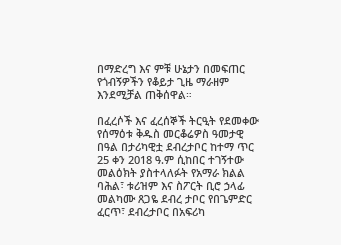በማድረግ እና ምቹ ሁኔታን በመፍጠር የጎብኝዎችን የቆይታ ጊዜ ማራዘም እንደሚቻል ጠቅሰዋል።

በፈረሶች እና ፈረሰኞች ትርዒት የደመቀው የሰማዕቱ ቅዱስ መርቆሬዎስ ዓመታዊ በዓል በታሪካዊቷ ደብረታቦር ከተማ ጥር 25 ቀን 2018 ዓ.ም ሲከበር ተገኝተው መልዕክት ያስተላለፉት የአማራ ክልል ባሕል፣ ቱሪዝም እና ስፖርት ቢሮ ኃላፊ መልካሙ ጸጋዬ ደብረ ታቦር የበጌምድር ፈርጥ፣ ደብረታቦር በአፍሪካ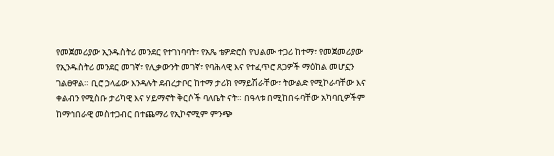የመጀመሪያው ኢንዱስትሪ መንደር የተገነባባት፣ የአጼ ቴዎድሮስ የህልሙ ተጋሪ ከተማ፣ የመጀመሪያው የኢንዱስትሪ መንደር መገኛ፣ የሊቃውንት መገኛ፣ የባሕላዊ እና የተፈጥሮ ጸጋዎች ማዕከል መሆኗን ገልፀዋል። ቢሮ ኃላፊው እንዳሉት ደብረታቦር ከተማ ታሪክ የማይሽራቸው፣ ትውልድ የሚኮራባቸው እና ቀልብን የሚስቡ ታሪካዊ እና ሃይማኖት ቅርሶች ባለቤት ናት። በዓላቱ በሚከበሩባቸው አካባቢዎችም ከማኅበራዊ መስተጋብር በተጨማሪ የኢኮኖሚም ምንጭ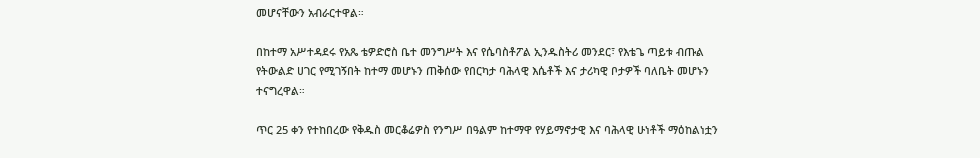መሆናቸውን አብራርተዋል።

በከተማ አሥተዳደሩ የአጼ ቴዎድሮስ ቤተ መንግሥት እና የሴባስቶፖል ኢንዱስትሪ መንደር፣ የእቴጌ ጣይቱ ብጡል የትውልድ ሀገር የሚገኝበት ከተማ መሆኑን ጠቅሰው የበርካታ ባሕላዊ እሴቶች እና ታሪካዊ ቦታዎች ባለቤት መሆኑን ተናግረዋል።

ጥር 25 ቀን የተከበረው የቅዱስ መርቆሬዎስ የንግሥ በዓልም ከተማዋ የሃይማኖታዊ እና ባሕላዊ ሁነቶች ማዕከልነቷን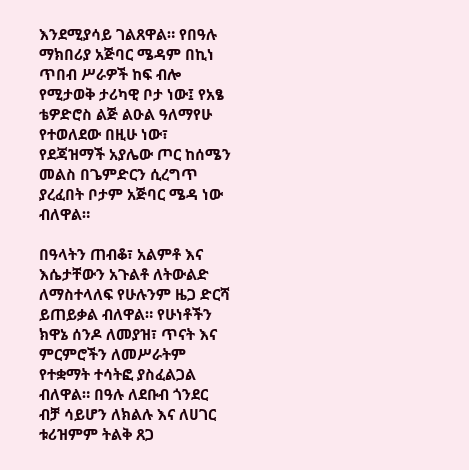እንደሚያሳይ ገልጸዋል። የበዓሉ ማክበሪያ አጅባር ሜዳም በኪነ ጥበብ ሥራዎች ከፍ ብሎ የሚታወቅ ታሪካዊ ቦታ ነው፤ የአፄ ቴዎድሮስ ልጅ ልዑል ዓለማየሁ የተወለደው በዚሁ ነው፣ የደጃዝማች አያሌው ጦር ከሰሜን መልስ በጌምድርን ሲረግጥ ያረፈበት ቦታም አጅባር ሜዳ ነው ብለዋል።

በዓላትን ጠብቆ፣ አልምቶ እና እሴታቸውን አጉልቶ ለትውልድ ለማስተላለፍ የሁሉንም ዜጋ ድርሻ ይጠይቃል ብለዋል። የሁነቶችን ክዋኔ ሰንዶ ለመያዝ፣ ጥናት እና ምርምሮችን ለመሥራትም የተቋማት ተሳትፎ ያስፈልጋል ብለዋል። በዓሉ ለደቡብ ጎንደር ብቻ ሳይሆን ለክልሉ እና ለሀገር ቱሪዝምም ትልቅ ጸጋ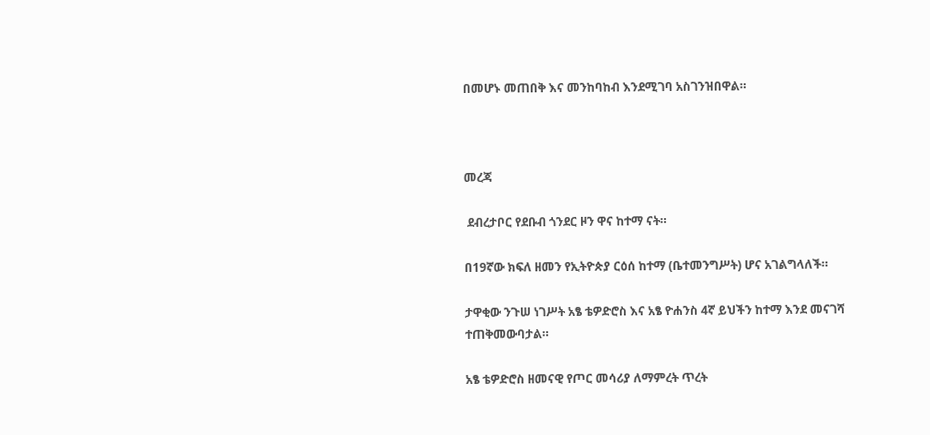በመሆኑ መጠበቅ እና መንከባከብ እንደሚገባ አስገንዝበዋል።



መረጃ

 ደብረታቦር የደቡብ ጎንደር ዞን ዋና ከተማ ናት።

በ19ኛው ክፍለ ዘመን የኢትዮጵያ ርዕሰ ከተማ (ቤተመንግሥት) ሆና አገልግላለች።

ታዋቂው ንጉሠ ነገሥት አፄ ቴዎድሮስ እና አፄ ዮሐንስ 4ኛ ይህችን ከተማ እንደ መናገሻ ተጠቅመውባታል።

አፄ ቴዎድሮስ ዘመናዊ የጦር መሳሪያ ለማምረት ጥረት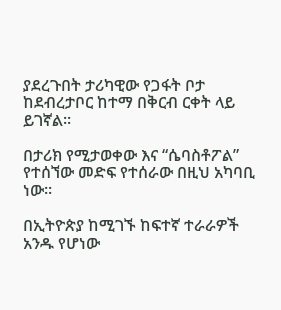ያደረጉበት ታሪካዊው የጋፋት ቦታ ከደብረታቦር ከተማ በቅርብ ርቀት ላይ ይገኛል።

በታሪክ የሚታወቀው እና “ሴባስቶፖል” የተሰኘው መድፍ የተሰራው በዚህ አካባቢ ነው።

በኢትዮጵያ ከሚገኙ ከፍተኛ ተራራዎች አንዱ የሆነው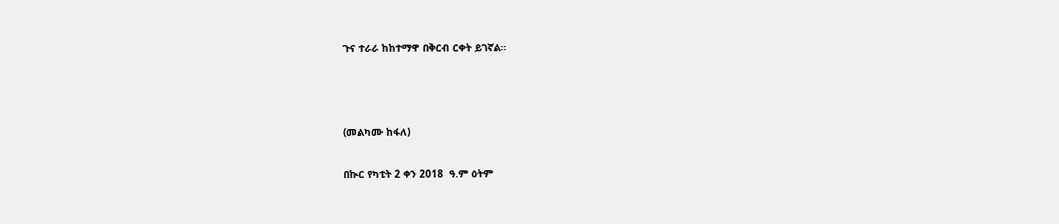ጉና ተራራ ከከተማዋ በቅርብ ርቀት ይገኛል።



(መልካሙ ከፋለ)

በኲር የካቲት 2 ቀን 2018  ዓ.ም ዕትም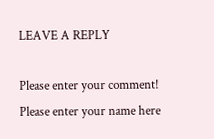LEAVE A REPLY

Please enter your comment!
Please enter your name here